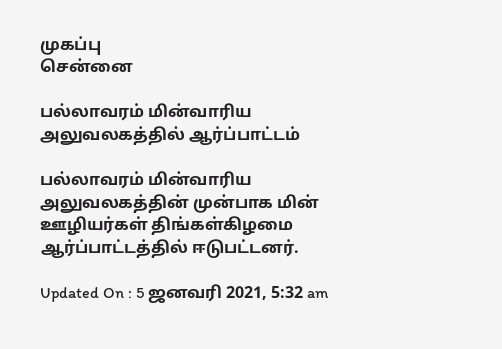முகப்பு
சென்னை

பல்லாவரம் மின்வாரிய அலுவலகத்தில் ஆர்ப்பாட்டம்

பல்லாவரம் மின்வாரிய அலுவலகத்தின் முன்பாக மின் ஊழியர்கள் திங்கள்கிழமை ஆர்ப்பாட்டத்தில் ஈடுபட்டனர்.

Updated On : 5 ஜனவரி 2021, 5:32 am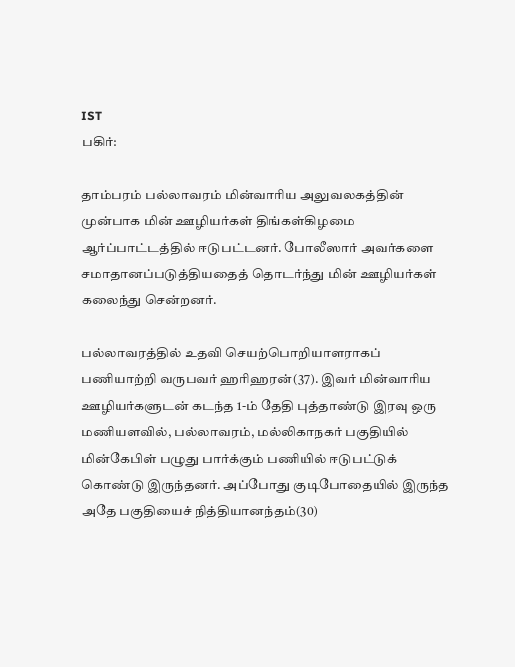IST
பகிர்:

தாம்பரம் பல்லாவரம் மின்வாரிய அலுவலகத்தின் முன்பாக மின் ஊழியர்கள் திங்கள்கிழமை ஆர்ப்பாட்டத்தில் ஈடுபட்டனர். போலீஸார் அவர்களை சமாதானப்படுத்தியதைத் தொடர்ந்து மின் ஊழியர்கள் கலைந்து சென்றனர்.

பல்லாவரத்தில் உதவி செயற்பொறியாளராகப் பணியாற்றி வருபவர் ஹரிஹரன்(37). இவர் மின்வாரிய ஊழியர்களுடன் கடந்த 1-ம் தேதி புத்தாண்டு இரவு ஒரு மணியளவில், பல்லாவரம், மல்லிகாநகர் பகுதியில் மின்கேபிள் பழுது பார்க்கும் பணியில் ஈடுபட்டுக் கொண்டு இருந்தனர். அப்போது குடிபோதையில் இருந்த அதே பகுதியைச் நித்தியானந்தம்(30)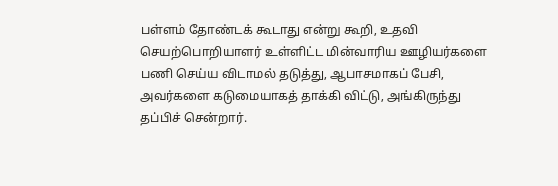பள்ளம் தோண்டக் கூடாது என்று கூறி, உதவி செயற்பொறியாளர் உள்ளிட்ட மின்வாரிய ஊழியர்களை பணி செய்ய விடாமல் தடுத்து, ஆபாசமாகப் பேசி, அவர்களை கடுமையாகத் தாக்கி விட்டு, அங்கிருந்து தப்பிச் சென்றார்.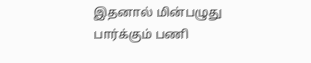இதனால் மின்பழுது பார்க்கும் பணி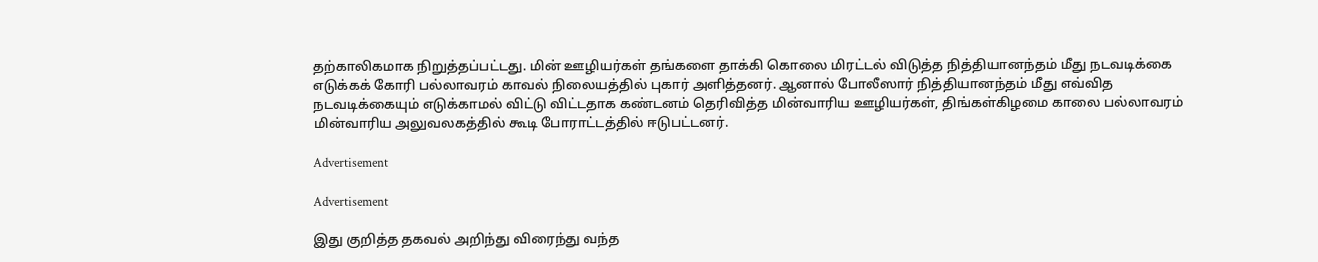தற்காலிகமாக நிறுத்தப்பட்டது. மின் ஊழியர்கள் தங்களை தாக்கி கொலை மிரட்டல் விடுத்த நித்தியானந்தம் மீது நடவடிக்கை எடுக்கக் கோரி பல்லாவரம் காவல் நிலையத்தில் புகார் அளித்தனர். ஆனால் போலீஸார் நித்தியானந்தம் மீது எவ்வித நடவடிக்கையும் எடுக்காமல் விட்டு விட்டதாக கண்டனம் தெரிவித்த மின்வாரிய ஊழியர்கள், திங்கள்கிழமை காலை பல்லாவரம் மின்வாரிய அலுவலகத்தில் கூடி போராட்டத்தில் ஈடுபட்டனர்.

Advertisement

Advertisement

இது குறித்த தகவல் அறிந்து விரைந்து வந்த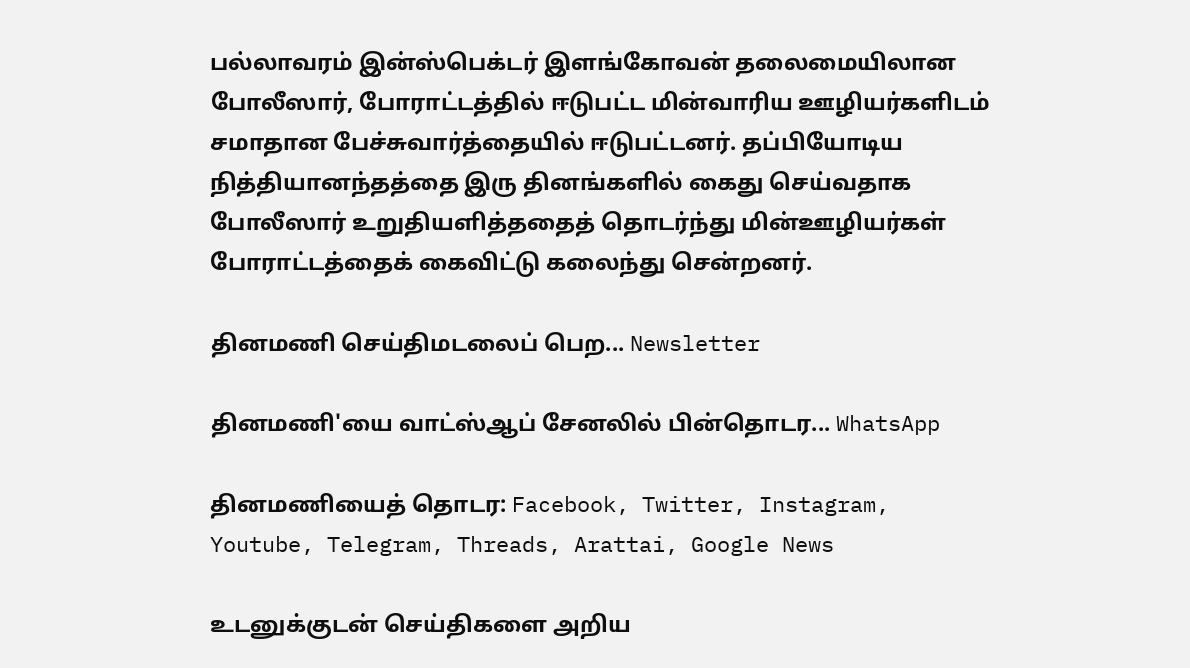பல்லாவரம் இன்ஸ்பெக்டர் இளங்கோவன் தலைமையிலான போலீஸார், போராட்டத்தில் ஈடுபட்ட மின்வாரிய ஊழியர்களிடம் சமாதான பேச்சுவார்த்தையில் ஈடுபட்டனர். தப்பியோடிய நித்தியானந்தத்தை இரு தினங்களில் கைது செய்வதாக போலீஸார் உறுதியளித்ததைத் தொடர்ந்து மின்ஊழியர்கள் போராட்டத்தைக் கைவிட்டு கலைந்து சென்றனர்.

தினமணி செய்திமடலைப் பெற... Newsletter

தினமணி'யை வாட்ஸ்ஆப் சேனலில் பின்தொடர... WhatsApp

தினமணியைத் தொடர: Facebook, Twitter, Instagram, Youtube, Telegram, Threads, Arattai, Google News

உடனுக்குடன் செய்திகளை அறிய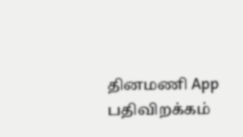தினமணி App பதிவிறக்கம்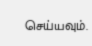செய்யவும்.